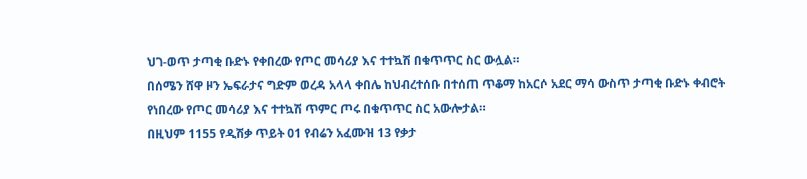ህገ-ወጥ ታጣቂ ቡድኑ የቀበረው የጦር መሳሪያ እና ተተኳሽ በቁጥጥር ስር ውሏል።
በሰሜን ሸዋ ዞን ኤፍራታና ግድም ወረዳ አላላ ቀበሌ ከህብረተሰቡ በተሰጠ ጥቆማ ከአርሶ አደር ማሳ ውስጥ ታጣቂ ቡድኑ ቀብሮት የነበረው የጦር መሳሪያ እና ተተኳሽ ጥምር ጦሩ በቁጥጥር ስር አውሎታል።
በዚህም 1155 የዲሽቃ ጥይት 01 የብሬን አፈሙዝ 13 የቃታ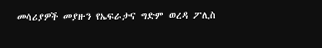መሳሪያዎች መያዙን የኤፍራታና ግድም ወረዳ ፖሊስ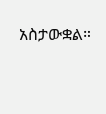አስታውቋል።